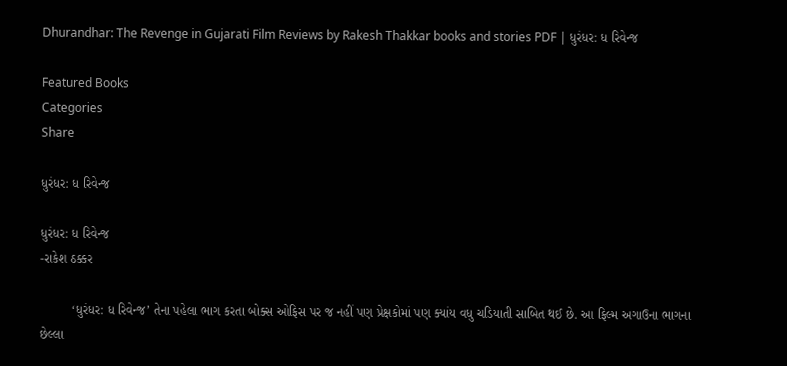Dhurandhar: The Revenge in Gujarati Film Reviews by Rakesh Thakkar books and stories PDF | ધુરંધર: ધ રિવેન્જ

Featured Books
Categories
Share

ધુરંધર: ધ રિવેન્જ

ધુરંધર: ધ રિવેન્જ
-રાકેશ ઠક્કર

         ‘ધુરંધર: ધ રિવેન્જ’ તેના પહેલા ભાગ કરતા બોક્સ ઓફિસ પર જ નહીં પણ પ્રેક્ષકોમાં પણ ક્યાંય વધુ ચડિયાતી સાબિત થઈ છે. આ ફિલ્મ અગાઉના ભાગના છેલ્લા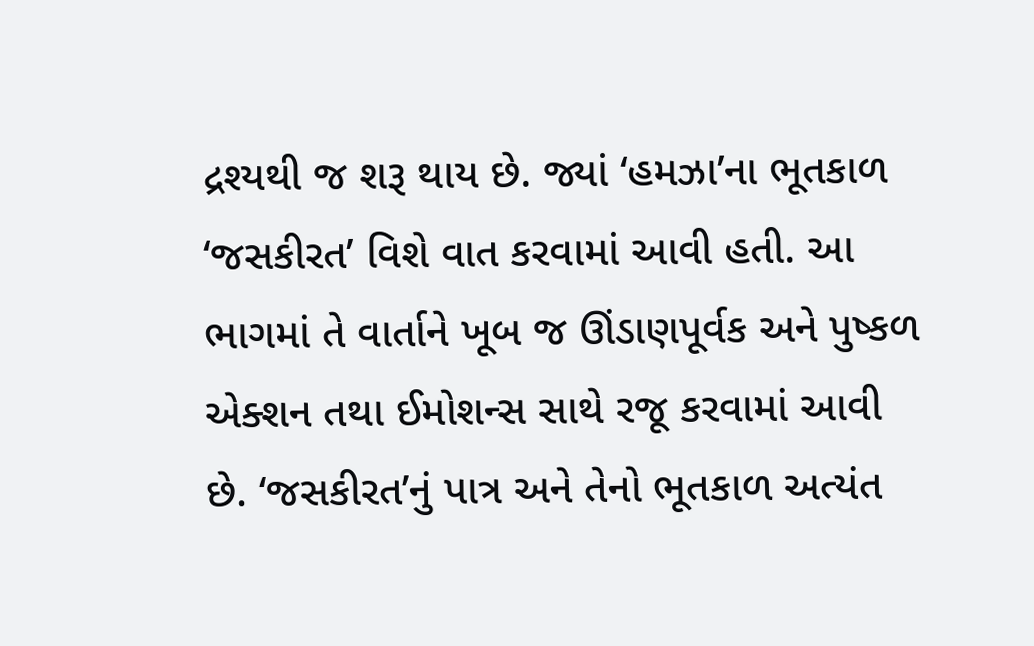દ્રશ્યથી જ શરૂ થાય છે. જ્યાં ‘હમઝા’ના ભૂતકાળ ‘જસકીરત’ વિશે વાત કરવામાં આવી હતી. આ ભાગમાં તે વાર્તાને ખૂબ જ ઊંડાણપૂર્વક અને પુષ્કળ એક્શન તથા ઈમોશન્સ સાથે રજૂ કરવામાં આવી છે. ‘જસકીરત’નું પાત્ર અને તેનો ભૂતકાળ અત્યંત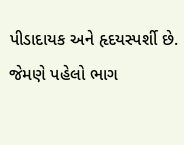પીડાદાયક અને હૃદયસ્પર્શી છે. જેમણે પહેલો ભાગ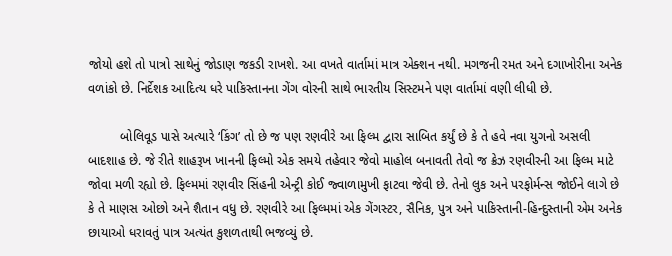જોયો હશે તો પાત્રો સાથેનું જોડાણ જકડી રાખશે. આ વખતે વાર્તામાં માત્ર એક્શન નથી. મગજની રમત અને દગાખોરીના અનેક વળાંકો છે. નિર્દેશક આદિત્ય ધરે પાકિસ્તાનના ગેંગ વોરની સાથે ભારતીય સિસ્ટમને પણ વાર્તામાં વણી લીધી છે.

         બોલિવૂડ પાસે અત્યારે ‘કિંગ’ તો છે જ પણ રણવીરે આ ફિલ્મ દ્વારા સાબિત કર્યું છે કે તે હવે નવા યુગનો અસલી બાદશાહ છે. જે રીતે શાહરૂખ ખાનની ફિલ્મો એક સમયે તહેવાર જેવો માહોલ બનાવતી તેવો જ ક્રેઝ રણવીરની આ ફિલ્મ માટે જોવા મળી રહ્યો છે. ફિલ્મમાં રણવીર સિંહની એન્ટ્રી કોઈ જ્વાળામુખી ફાટવા જેવી છે. તેનો લુક અને પરફોર્મન્સ જોઈને લાગે છે કે તે માણસ ઓછો અને શૈતાન વધુ છે. રણવીરે આ ફિલ્મમાં એક ગેંગસ્ટર, સૈનિક, પુત્ર અને પાકિસ્તાની-હિન્દુસ્તાની એમ અનેક છાયાઓ ધરાવતું પાત્ર અત્યંત કુશળતાથી ભજવ્યું છે.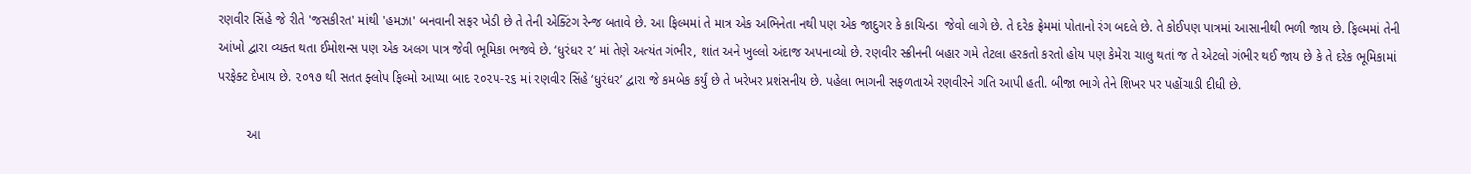રણવીર સિંહે જે રીતે 'જસકીરત' માંથી 'હમઝા' બનવાની સફર ખેડી છે તે તેની એક્ટિંગ રેન્જ બતાવે છે. આ ફિલ્મમાં તે માત્ર એક અભિનેતા નથી પણ એક જાદુગર કે કાચિન્ડા  જેવો લાગે છે. તે દરેક ફ્રેમમાં પોતાનો રંગ બદલે છે. તે કોઈપણ પાત્રમાં આસાનીથી ભળી જાય છે. ફિલ્મમાં તેની આંખો દ્વારા વ્યક્ત થતા ઈમોશન્સ પણ એક અલગ પાત્ર જેવી ભૂમિકા ભજવે છે. ‘ધુરંધર ૨’ માં તેણે અત્યંત ગંભીર, શાંત અને ખુલ્લો અંદાજ અપનાવ્યો છે. રણવીર સ્ક્રીનની બહાર ગમે તેટલા હરકતો કરતો હોય પણ કેમેરા ચાલુ થતાં જ તે એટલો ગંભીર થઈ જાય છે કે તે દરેક ભૂમિકામાં પરફેક્ટ દેખાય છે. ૨૦૧૭ થી સતત ફ્લોપ ફિલ્મો આપ્યા બાદ ૨૦૨૫-૨૬ માં રણવીર સિંહે ‘ધુરંધર’ દ્વારા જે કમબેક કર્યું છે તે ખરેખર પ્રશંસનીય છે. પહેલા ભાગની સફળતાએ રણવીરને ગતિ આપી હતી. બીજા ભાગે તેને શિખર પર પહોંચાડી દીધી છે.

        આ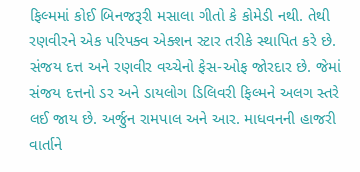ફિલ્મમાં કોઈ બિનજરૂરી મસાલા ગીતો કે કોમેડી નથી. તેથી રણવીરને એક પરિપક્વ એક્શન સ્ટાર તરીકે સ્થાપિત કરે છે. સંજય દત્ત અને રણવીર વચ્ચેનો ફેસ-ઓફ જોરદાર છે. જેમાં સંજય દત્તનો ડર અને ડાયલોગ ડિલિવરી ફિલ્મને અલગ સ્તરે લઈ જાય છે. અર્જુન રામપાલ અને આર. માધવનની હાજરી વાર્તાને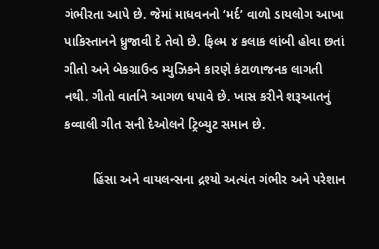ગંભીરતા આપે છે. જેમાં માધવનનો ‘મર્દ’ વાળો ડાયલોગ આખા પાકિસ્તાનને ધ્રુજાવી દે તેવો છે. ફિલ્મ ૪ કલાક લાંબી હોવા છતાં ગીતો અને બેકગ્રાઉન્ડ મ્યુઝિકને કારણે કંટાળાજનક લાગતી નથી. ગીતો વાર્તાને આગળ ધપાવે છે. ખાસ કરીને શરૂઆતનું કવ્વાલી ગીત સની દેઓલને ટ્રિબ્યુટ સમાન છે.

        હિંસા અને વાયલન્સના દ્રશ્યો અત્યંત ગંભીર અને પરેશાન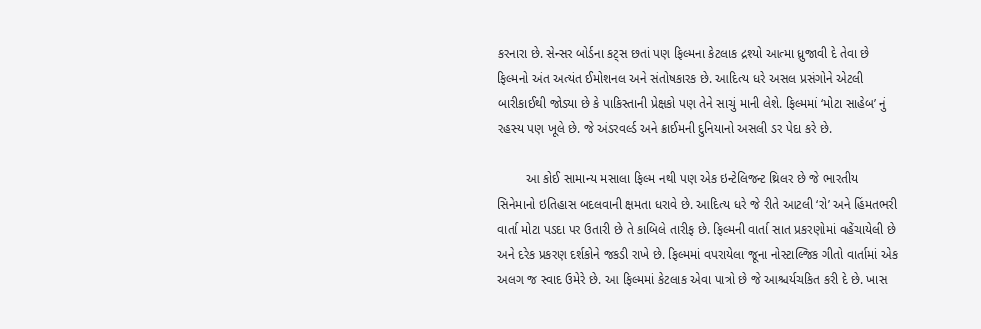કરનારા છે. સેન્સર બોર્ડના કટ્સ છતાં પણ ફિલ્મના કેટલાક દ્રશ્યો આત્મા ધ્રુજાવી દે તેવા છે ફિલ્મનો અંત અત્યંત ઈમોશનલ અને સંતોષકારક છે. આદિત્ય ધરે અસલ પ્રસંગોને એટલી બારીકાઈથી જોડ્યા છે કે પાકિસ્તાની પ્રેક્ષકો પણ તેને સાચું માની લેશે. ફિલ્મમાં ‘મોટા સાહેબ’ નું રહસ્ય પણ ખૂલે છે. જે અંડરવર્લ્ડ અને ક્રાઈમની દુનિયાનો અસલી ડર પેદા કરે છે.

        આ કોઈ સામાન્ય મસાલા ફિલ્મ નથી પણ એક ઇન્ટેલિજન્ટ થ્રિલર છે જે ભારતીય સિનેમાનો ઇતિહાસ બદલવાની ક્ષમતા ધરાવે છે. આદિત્ય ધરે જે રીતે આટલી ‘રો’ અને હિંમતભરી વાર્તા મોટા પડદા પર ઉતારી છે તે કાબિલે તારીફ છે. ફિલ્મની વાર્તા સાત પ્રકરણોમાં વહેંચાયેલી છે અને દરેક પ્રકરણ દર્શકોને જકડી રાખે છે. ફિલ્મમાં વપરાયેલા જૂના નોસ્ટાલ્જિક ગીતો વાર્તામાં એક અલગ જ સ્વાદ ઉમેરે છે. આ ફિલ્મમાં કેટલાક એવા પાત્રો છે જે આશ્ચર્યચકિત કરી દે છે. ખાસ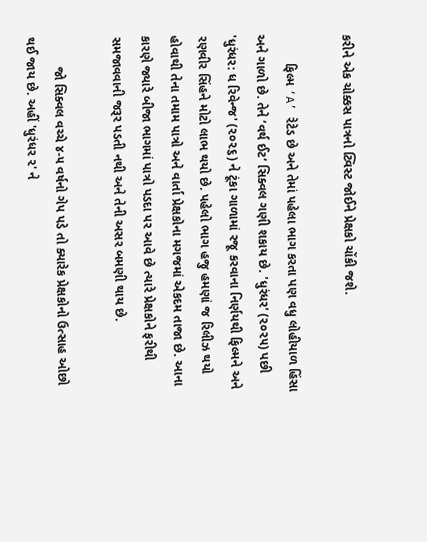કરીને એક ચોક્કસ પાત્રનો ટ્વિસ્ટ જોઈને પ્રેક્ષકો ચોંકી જશે.

        ફિલ્મ ‘A’ રેટેડ છે અને તેમાં પહેલા ભાગ કરતા પણ વધુ લોહીયાળ હિંસા અને ગાળો છે. તેને ‘વર્થ ઈટ’ સિક્વલ ગણી શકાય છે. 'ધુરંધર' (૨૦૨૫) પછી 'ધુરંધર: ધ રિવેન્જ' (૨૦૨૬) ને ટૂંકા ગાળામાં રજૂ કરવાના નિર્ણયથી ફિલ્મને અને રણવીર સિંહને મોટો લાભ થયો છે. પહેલો ભાગ હજુ હમણાં જ રિલીઝ થયો હોવાથી તેના તમામ પાત્રો અને વાર્તા પ્રેક્ષકોના મગજમાં એકદમ તાજા છે. આના કારણે જ્યારે બીજા ભાગમાં પાત્રો પડદા પર આવે છે ત્યારે પ્રેક્ષકોને ફરીથી સમજાવવાની જરૂર પડતી નથી અને તેની અસર બમણી થાય છે.

        જો સિક્વલ વચ્ચે ૪-૫ વર્ષનો ગેપ પડે તો ક્યારેક પ્રેક્ષકોનો ઉત્સાહ ઓછો થઈ જાય છે. અહીં 'ધુરંધર ૨' ને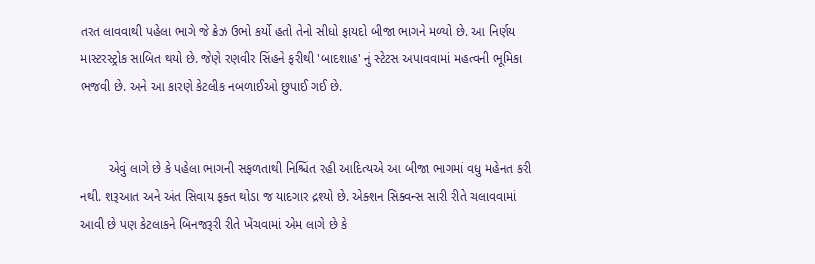તરત લાવવાથી પહેલા ભાગે જે ક્રેઝ ઉભો કર્યો હતો તેનો સીધો ફાયદો બીજા ભાગને મળ્યો છે. આ નિર્ણય માસ્ટરસ્ટ્રોક સાબિત થયો છે. જેણે રણવીર સિંહને ફરીથી 'બાદશાહ' નું સ્ટેટસ અપાવવામાં મહત્વની ભૂમિકા ભજવી છે. અને આ કારણે કેટલીક નબળાઈઓ છુપાઈ ગઈ છે.


        એવું લાગે છે કે પહેલા ભાગની સફળતાથી નિશ્ચિંત રહી આદિત્યએ આ બીજા ભાગમાં વધુ મહેનત કરી નથી. શરૂઆત અને અંત સિવાય ફક્ત થોડા જ યાદગાર દ્રશ્યો છે. એક્શન સિક્વન્સ સારી રીતે ચલાવવામાં આવી છે પણ કેટલાકને બિનજરૂરી રીતે ખેંચવામાં એમ લાગે છે કે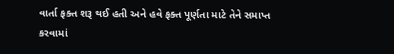વાર્તા ફક્ત શરૂ થઈ હતી અને હવે ફક્ત પૂર્ણતા માટે તેને સમાપ્ત કરવામાં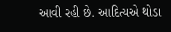આવી રહી છે. આદિત્યએ થોડા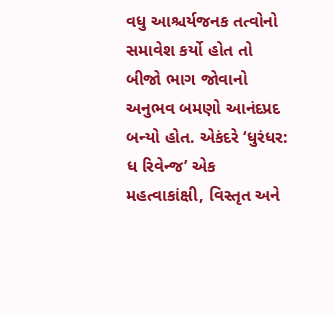વધુ આશ્ચર્યજનક તત્વોનો સમાવેશ કર્યો હોત તો બીજો ભાગ જોવાનો અનુભવ બમણો આનંદપ્રદ બન્યો હોત. એકંદરે ‘ધુરંધર: ધ રિવેન્જ’ એક મહત્વાકાંક્ષી, વિસ્તૃત અને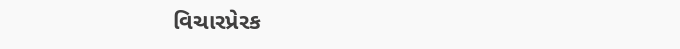વિચારપ્રેરક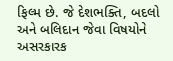ફિલ્મ છે. જે દેશભક્તિ, બદલો અને બલિદાન જેવા વિષયોને અસરકારક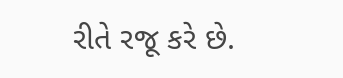રીતે રજૂ કરે છે.